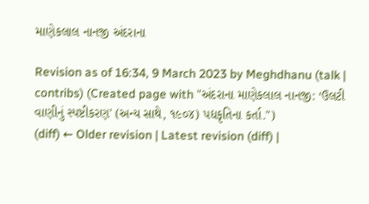માણેકલાલ નાનજી અંદરાના

Revision as of 16:34, 9 March 2023 by Meghdhanu (talk | contribs) (Created page with "અંદરાના માણેકલાલ નાનજી: ‘ઉલટી વાણીનું સ્પષ્ટીકરણ' (અન્ય સાથે, ૧૯૦૪) પદ્યકૃતિના કર્તા.")
(diff) ← Older revision | Latest revision (diff) |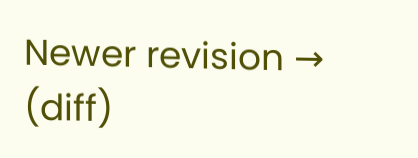Newer revision → (diff)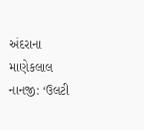અંદરાના માણેકલાલ નાનજી: ‘ઉલટી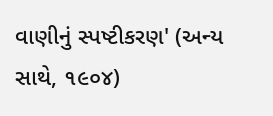વાણીનું સ્પષ્ટીકરણ' (અન્ય સાથે, ૧૯૦૪)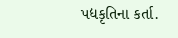પદ્યકૃતિના કર્તા.